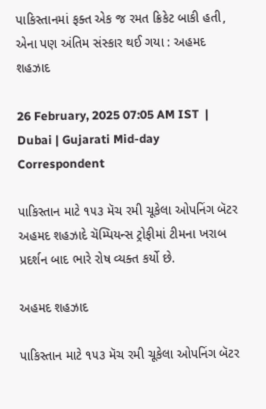પાકિસ્તાનમાં ફક્ત એક જ રમત ક્રિકેટ બાકી હતી, એના પણ અંતિમ સંસ્કાર થઈ ગયા : અહમદ શહઝાદ

26 February, 2025 07:05 AM IST  |  Dubai | Gujarati Mid-day Correspondent

પાકિસ્તાન માટે ૧૫૩ મૅચ રમી ચૂકેલા ઓપનિંગ બૅટર અહમદ શહઝાદે ચૅમ્પિયન્સ ટ્રોફીમાં ટીમના ખરાબ પ્રદર્શન બાદ ભારે રોષ વ્યક્ત કર્યો છે.

અહમદ શહઝાદ

પાકિસ્તાન માટે ૧૫૩ મૅચ રમી ચૂકેલા ઓપનિંગ બૅટર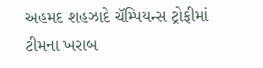અહમદ શહઝાદે ચૅમ્પિયન્સ ટ્રોફીમાં ટીમના ખરાબ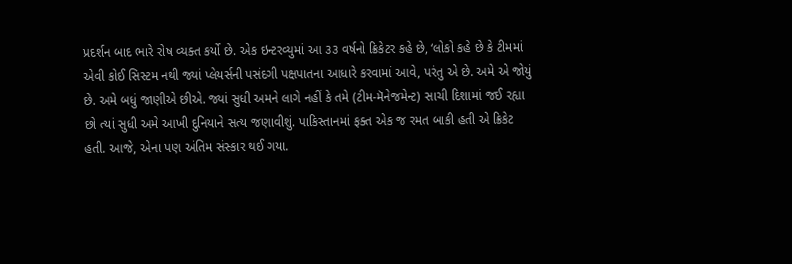પ્રદર્શન બાદ ભારે રોષ વ્યક્ત કર્યો છે. એક ઇન્ટરવ્યુમાં આ ૩૩ વર્ષનો ક્રિકેટર કહે છે, ‘લોકો કહે છે કે ટીમમાં એવી કોઈ સિસ્ટમ નથી જ્યાં પ્લેયર્સની પસંદગી પક્ષપાતના આધારે કરવામાં આવે, પરંતુ એ છે. અમે એ જોયું છે. અમે બધું જાણીએ છીએ. જ્યાં સુધી અમને લાગે નહીં કે તમે (ટીમ-મૅનેજમેન્ટ) સાચી દિશામાં જઈ રહ્યા છો ત્યાં સુધી અમે આખી દુનિયાને સત્ય જણાવીશું. પાકિસ્તાનમાં ફક્ત એક જ રમત બાકી હતી એ ક્રિકેટ હતી. આજે, એના પણ અંતિમ સંસ્કાર થઈ ગયા.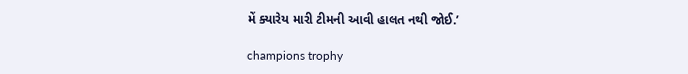મેં ક્યારેય મારી ટીમની આવી હાલત નથી જોઈ.’

champions trophy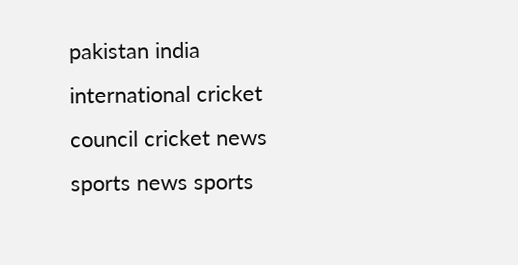pakistan india international cricket council cricket news sports news sports